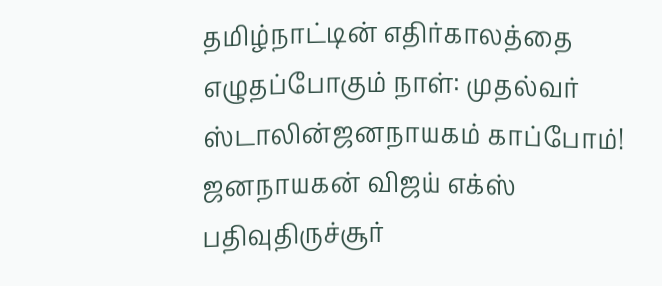தமிழ்நாட்டின் எதிர்காலத்தை எழுதப்போகும் நாள்: முதல்வர் ஸ்டாலின்ஜனநாயகம் காப்போம்! ஜனநாயகன் விஜய் எக்ஸ் பதிவுதிருச்சூர்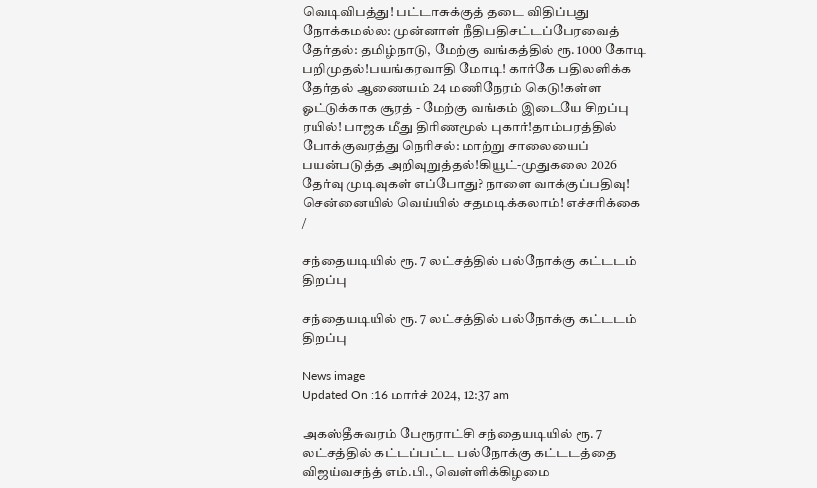வெடிவிபத்து! பட்டாசுக்குத் தடை விதிப்பது நோக்கமல்ல: முன்னாள் நீதிபதிசட்டப்பேரவைத் தேர்தல்: தமிழ்நாடு, மேற்கு வங்கத்தில் ரூ. 1000 கோடி பறிமுதல்!பயங்கரவாதி மோடி! கார்கே பதிலளிக்க தேர்தல் ஆணையம் 24 மணிநேரம் கெடு!கள்ள ஓட்டுக்காக சூரத் - மேற்கு வங்கம் இடையே சிறப்பு ரயில்! பாஜக மீது திரிணமூல் புகார்!தாம்பரத்தில் போக்குவரத்து நெரிசல்: மாற்று சாலையைப் பயன்படுத்த அறிவுறுத்தல்!கியூட்-முதுகலை 2026 தேர்வு முடிவுகள் எப்போது? நாளை வாக்குப்பதிவு! சென்னையில் வெய்யில் சதமடிக்கலாம்! எச்சரிக்கை
/

சந்தையடியில் ரூ. 7 லட்சத்தில் பல்நோக்கு கட்டடம் திறப்பு

சந்தையடியில் ரூ. 7 லட்சத்தில் பல்நோக்கு கட்டடம் திறப்பு

News image
Updated On :16 மார்ச் 2024, 12:37 am

அகஸ்தீசுவரம் பேரூராட்சி சந்தையடியில் ரூ. 7 லட்சத்தில் கட்டப்பட்ட பல்நோக்கு கட்டடத்தை விஜய்வசந்த் எம்.பி., வெள்ளிக்கிழமை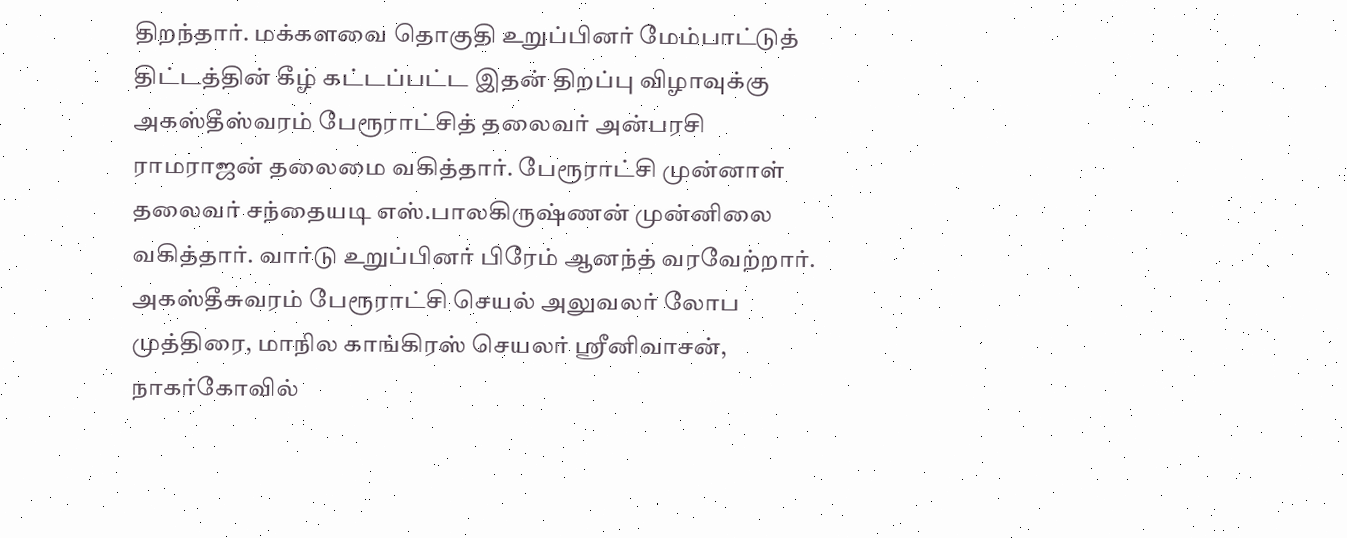திறந்தார். மக்களவை தொகுதி உறுப்பினர் மேம்பாட்டுத் திட்டத்தின் கீழ் கட்டப்பட்ட இதன் திறப்பு விழாவுக்கு அகஸ்தீஸ்வரம் பேரூராட்சித் தலைவர் அன்பரசி ராமராஜன் தலைமை வகித்தார். பேரூராட்சி முன்னாள் தலைவர் சந்தையடி எஸ்.பாலகிருஷ்ணன் முன்னிலை வகித்தார். வார்டு உறுப்பினர் பிரேம் ஆனந்த் வரவேற்றார். அகஸ்தீசுவரம் பேரூராட்சி செயல் அலுவலர் லோப முத்திரை, மாநில காங்கிரஸ் செயலர் ஸ்ரீனிவாசன், நாகர்கோவில்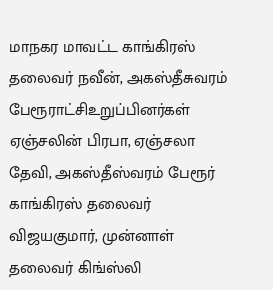மாநகர மாவட்ட காங்கிரஸ் தலைவர் நவீன், அகஸ்தீசுவரம் பேரூராட்சிஉறுப்பினர்கள் ஏஞ்சலின் பிரபா, ஏஞ்சலா தேவி, அகஸ்தீஸ்வரம் பேரூர் காங்கிரஸ் தலைவர் விஜயகுமார், முன்னாள் தலைவர் கிங்ஸ்லி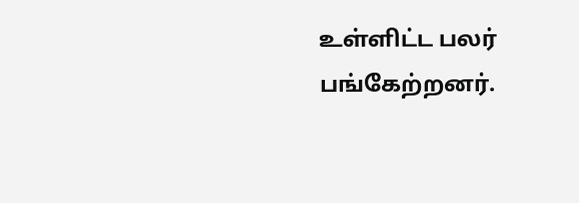உள்ளிட்ட பலர் பங்கேற்றனர்.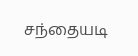சந்தையடி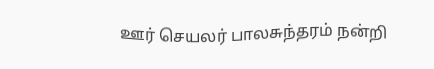ஊர் செயலர் பாலசுந்தரம் நன்றி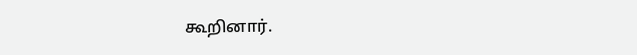கூறினார்.